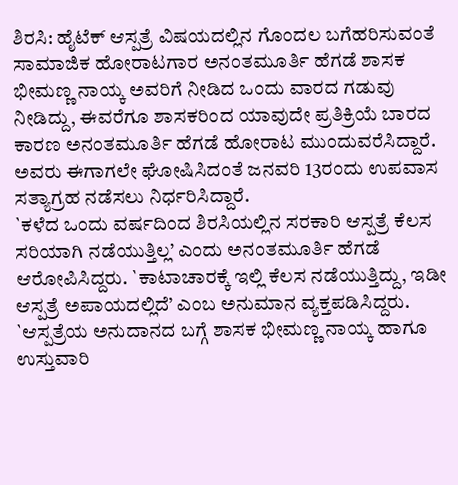ಶಿರಸಿ: ಹೈಟೆಕ್ ಆಸ್ಪತ್ರೆ ವಿಷಯದಲ್ಲಿನ ಗೊಂದಲ ಬಗೆಹರಿಸುವಂತೆ ಸಾಮಾಜಿಕ ಹೋರಾಟಗಾರ ಅನಂತಮೂರ್ತಿ ಹೆಗಡೆ ಶಾಸಕ ಭೀಮಣ್ಣ ನಾಯ್ಕ ಅವರಿಗೆ ನೀಡಿದ ಒಂದು ವಾರದ ಗಡುವು ನೀಡಿದ್ದು, ಈವರೆಗೂ ಶಾಸಕರಿಂದ ಯಾವುದೇ ಪ್ರತಿಕ್ರಿಯೆ ಬಾರದ ಕಾರಣ ಅನಂತಮೂರ್ತಿ ಹೆಗಡೆ ಹೋರಾಟ ಮುಂದುವರೆಸಿದ್ದಾರೆ. ಅವರು ಈಗಾಗಲೇ ಘೋಷಿಸಿದಂತೆ ಜನವರಿ 13ರಂದು ಉಪವಾಸ ಸತ್ಯಾಗ್ರಹ ನಡೆಸಲು ನಿರ್ಧರಿಸಿದ್ದಾರೆ.
`ಕಳೆದ ಒಂದು ವರ್ಷದಿಂದ ಶಿರಸಿಯಲ್ಲಿನ ಸರಕಾರಿ ಆಸ್ಪತ್ರೆ ಕೆಲಸ ಸರಿಯಾಗಿ ನಡೆಯುತ್ತಿಲ್ಲ’ ಎಂದು ಅನಂತಮೂರ್ತಿ ಹೆಗಡೆ ಆರೋಪಿಸಿದ್ದರು. `ಕಾಟಾಚಾರಕ್ಕೆ ಇಲ್ಲಿ ಕೆಲಸ ನಡೆಯುತ್ತಿದ್ದು, ಇಡೀ ಆಸ್ಪತ್ರೆ ಅಪಾಯದಲ್ಲಿದೆ’ ಎಂಬ ಅನುಮಾನ ವ್ಯಕ್ತಪಡಿಸಿದ್ದರು. `ಆಸ್ಪತ್ರೆಯ ಅನುದಾನದ ಬಗ್ಗೆ ಶಾಸಕ ಭೀಮಣ್ಣ ನಾಯ್ಕ ಹಾಗೂ ಉಸ್ತುವಾರಿ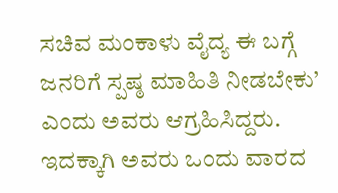ಸಚಿವ ಮಂಕಾಳು ವೈದ್ಯ ಈ ಬಗ್ಗೆ ಜನರಿಗೆ ಸ್ಪಷ್ಠ ಮಾಹಿತಿ ನೀಡಬೇಕು’ ಎಂದು ಅವರು ಆಗ್ರಹಿಸಿದ್ದರು. ಇದಕ್ಕಾಗಿ ಅವರು ಒಂದು ವಾರದ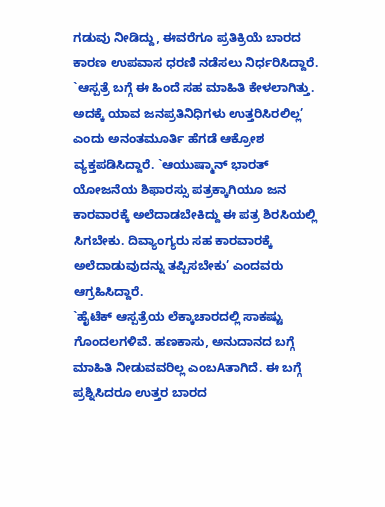ಗಡುವು ನೀಡಿದ್ದು, ಈವರೆಗೂ ಪ್ರತಿಕ್ರಿಯೆ ಬಾರದ ಕಾರಣ ಉಪವಾಸ ಧರಣಿ ನಡೆಸಲು ನಿರ್ಧರಿಸಿದ್ದಾರೆ.
`ಆಸ್ಪತ್ರೆ ಬಗ್ಗೆ ಈ ಹಿಂದೆ ಸಹ ಮಾಹಿತಿ ಕೇಳಲಾಗಿತ್ತು. ಅದಕ್ಕೆ ಯಾವ ಜನಪ್ರತಿನಿಧಿಗಳು ಉತ್ತರಿಸಿರಲಿಲ್ಲ’ ಎಂದು ಅನಂತಮೂರ್ತಿ ಹೆಗಡೆ ಆಕ್ರೋಶ ವ್ಯಕ್ತಪಡಿಸಿದ್ದಾರೆ. `ಆಯುಷ್ಮಾನ್ ಭಾರತ್ ಯೋಜನೆಯ ಶಿಫಾರಸ್ಸು ಪತ್ರಕ್ಕಾಗಿಯೂ ಜನ ಕಾರವಾರಕ್ಕೆ ಅಲೆದಾಡಬೇಕಿದ್ದು ಈ ಪತ್ರ ಶಿರಸಿಯಲ್ಲಿ ಸಿಗಬೇಕು. ದಿವ್ಯಾಂಗ್ಯರು ಸಹ ಕಾರವಾರಕ್ಕೆ ಅಲೆದಾಡುವುದನ್ನು ತಪ್ಪಿಸಬೇಕು’ ಎಂದವರು ಆಗ್ರಹಿಸಿದ್ದಾರೆ.
`ಹೈಟೆಕ್ ಆಸ್ಪತ್ರೆಯ ಲೆಕ್ಕಾಚಾರದಲ್ಲಿ ಸಾಕಷ್ಟು ಗೊಂದಲಗಳಿವೆ. ಹಣಕಾಸು, ಅನುದಾನದ ಬಗ್ಗೆ ಮಾಹಿತಿ ನೀಡುವವರಿಲ್ಲ ಎಂಬAತಾಗಿದೆ. ಈ ಬಗ್ಗೆ ಪ್ರಶ್ನಿಸಿದರೂ ಉತ್ತರ ಬಾರದ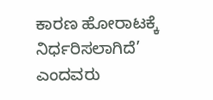ಕಾರಣ ಹೋರಾಟಕ್ಕೆ ನಿರ್ಧರಿಸಲಾಗಿದೆ’ ಎಂದವರು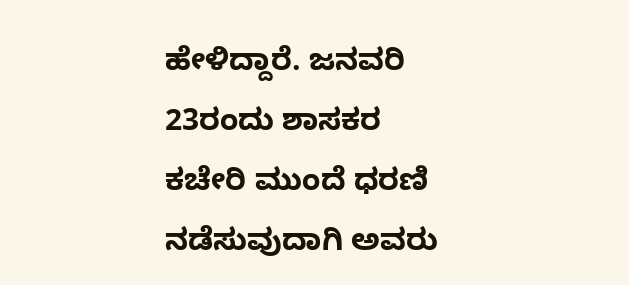ಹೇಳಿದ್ದಾರೆ. ಜನವರಿ 23ರಂದು ಶಾಸಕರ ಕಚೇರಿ ಮುಂದೆ ಧರಣಿ ನಡೆಸುವುದಾಗಿ ಅವರು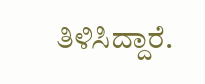ತಿಳಿಸಿದ್ದಾರೆ.